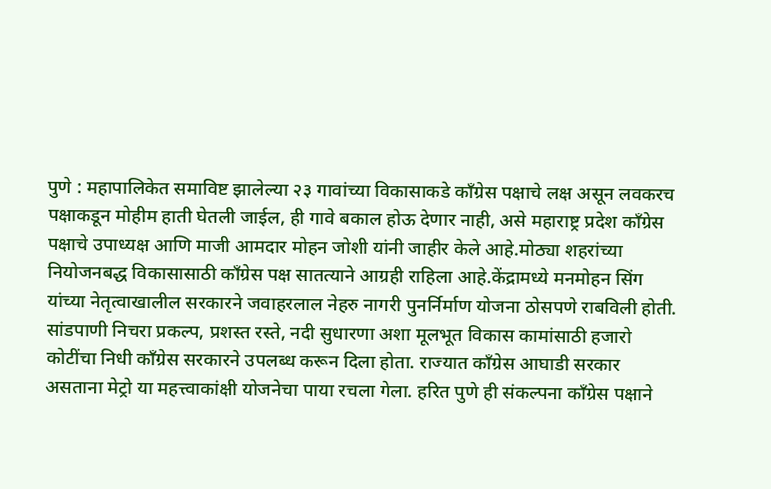पुणे : महापालिकेत समाविष्ट झालेल्या २३ गावांच्या विकासाकडे काँग्रेस पक्षाचे लक्ष असून लवकरच पक्षाकडून मोहीम हाती घेतली जाईल, ही गावे बकाल होऊ देणार नाही, असे महाराष्ट्र प्रदेश काँग्रेस पक्षाचे उपाध्यक्ष आणि माजी आमदार मोहन जोशी यांनी जाहीर केले आहे.मोठ्या शहरांच्या नियोजनबद्ध विकासासाठी काँग्रेस पक्ष सातत्याने आग्रही राहिला आहे.केंद्रामध्ये मनमोहन सिंग यांच्या नेतृत्वाखालील सरकारने जवाहरलाल नेहरु नागरी पुनर्निर्माण योजना ठोसपणे राबविली होती. सांडपाणी निचरा प्रकल्प, प्रशस्त रस्ते, नदी सुधारणा अशा मूलभूत विकास कामांसाठी हजारो कोटींचा निधी काँग्रेस सरकारने उपलब्ध करून दिला होता. राज्यात काँग्रेस आघाडी सरकार असताना मेट्रो या महत्त्वाकांक्षी योजनेचा पाया रचला गेला. हरित पुणे ही संकल्पना काँग्रेस पक्षाने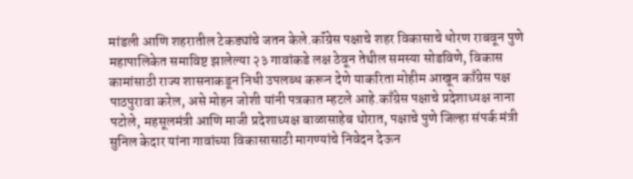मांडली आणि शहरातील टेकड्यांचे जतन केले.कॉंग्रेस पक्षाचे शहर विकासाचे धोरण राबवून पुणे महापालिकेत समाविष्ट झालेल्या २३ गावांकडे लक्ष ठेवून तेथील समस्या सोडविणे, विकास कामांसाठी राज्य शासनाकडून निधी उपलब्ध करून देणे याकरिता मोहीम आखून काँग्रेस पक्ष पाठपुरावा करेल, असे मोहन जोशी यांनी पत्रकात म्हटले आहे.काँग्रेस पक्षाचे प्रदेशाध्यक्ष नाना पटोले, महसूलमंत्री आणि माजी प्रदेशाध्यक्ष बाळासाहेब थोरात, पक्षाचे पुणे जिल्हा संपर्क मंत्री सुनिल केदार यांना गावांच्या विकासासाठी मागण्यांचे निवेदन देऊन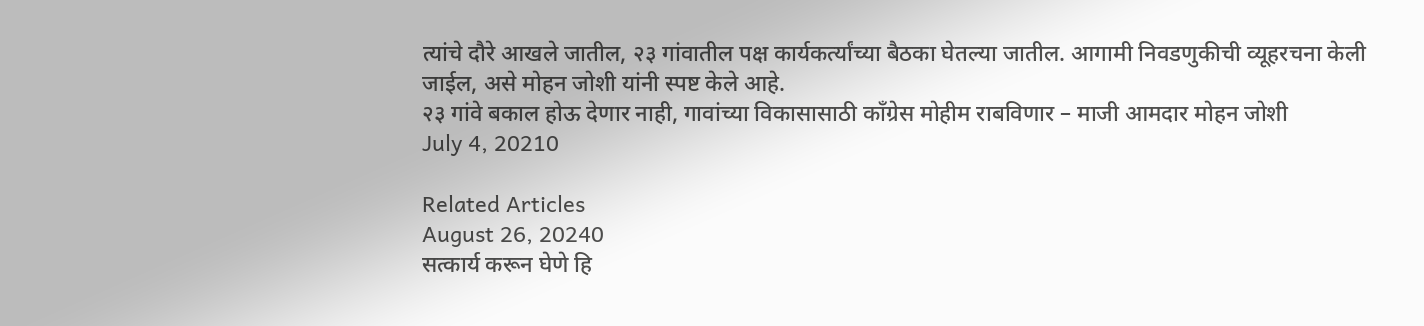त्यांचे दौरे आखले जातील, २३ गांवातील पक्ष कार्यकर्त्यांच्या बैठका घेतल्या जातील. आगामी निवडणुकीची व्यूहरचना केली जाईल, असे मोहन जोशी यांनी स्पष्ट केले आहे.
२३ गांवे बकाल होऊ देणार नाही, गावांच्या विकासासाठी काँग्रेस मोहीम राबविणार – माजी आमदार मोहन जोशी
July 4, 20210

Related Articles
August 26, 20240
सत्कार्य करून घेणे हि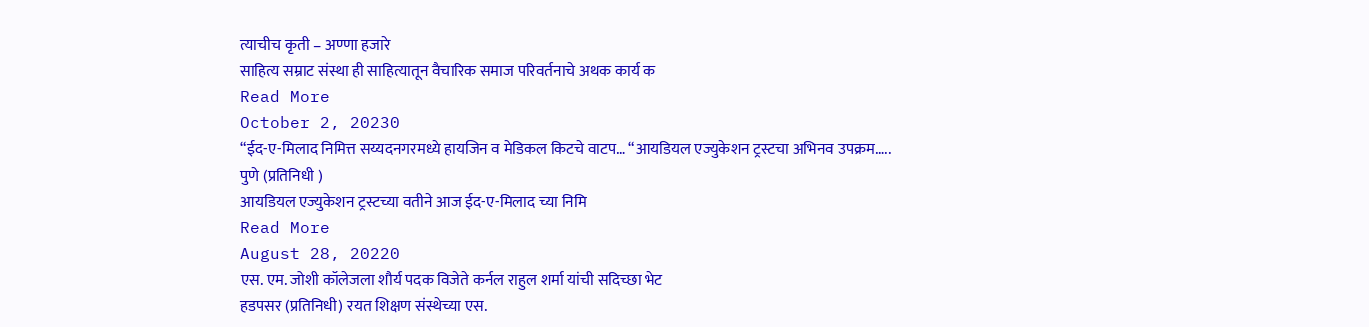त्याचीच कृती – अण्णा हजारे
साहित्य सम्राट संस्था ही साहित्यातून वैचारिक समाज परिवर्तनाचे अथक कार्य क
Read More
October 2, 20230
“ईद-ए-मिलाद निमित्त सय्यदनगरमध्ये हायजिन व मेडिकल किटचे वाटप… “आयडियल एज्युकेशन ट्रस्टचा अभिनव उपक्रम…..
पुणे (प्रतिनिधी )
आयडियल एज्युकेशन ट्रस्टच्या वतीने आज ईद-ए-मिलाद च्या निमि
Read More
August 28, 20220
एस. एम. जोशी कॉलेजला शौर्य पदक विजेते कर्नल राहुल शर्मा यांची सदिच्छा भेट
हडपसर (प्रतिनिधी) रयत शिक्षण संस्थेच्या एस.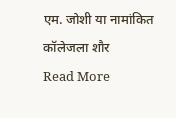एम. जोशी या नामांकित कॉलेजला शौर
Read More